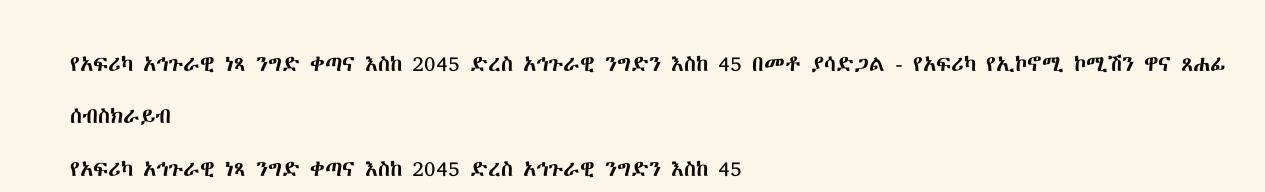የአፍሪካ አኅጉራዊ ነጻ ንግድ ቀጣና እስከ 2045 ድረስ አኅጉራዊ ንግድን እስከ 45 በመቶ ያሳድጋል - የአፍሪካ የኢኮኖሚ ኮሚሽን ዋና ጸሐፊ

ሰብስክራይብ

የአፍሪካ አኅጉራዊ ነጻ ንግድ ቀጣና እስከ 2045 ድረስ አኅጉራዊ ንግድን እስከ 45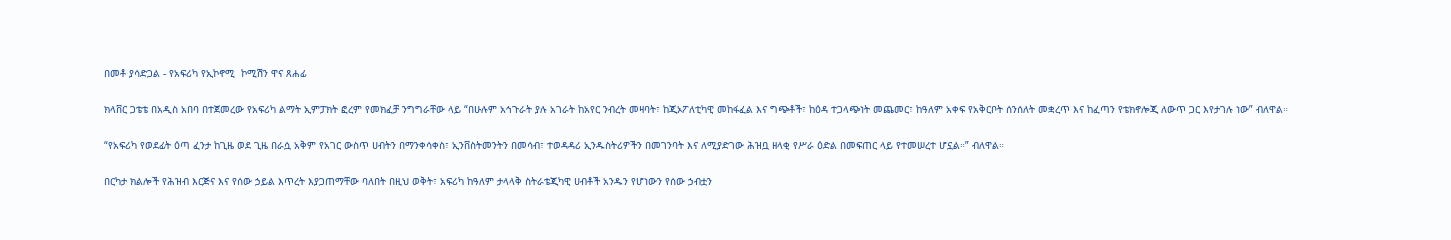በመቶ ያሳድጋል - የአፍሪካ የኢኮኖሚ  ኮሚሽን ዋና ጸሐፊ

ክላቨር ጋቴቴ በአዲስ አበባ በተጀመረው የአፍሪካ ልማት ኢምፓክት ፎረም የመክፈቻ ንግግራቸው ላይ “በሁሉም አኅጉራት ያሉ አገራት ከአየር ንብረት መዛባት፣ ከጂኦፖለቲካዊ መከፋፈል እና ግጭቶች፣ ከዕዳ ተጋላጭነት መጨመር፣ ከዓለም አቀፍ የአቅርቦት ሰንሰለት መቋረጥ እና ከፈጣን የቴክኖሎጂ ለውጥ ጋር እየታገሉ ነው” ብለዋል።

“የአፍሪካ የወደፊት ዕጣ ፈንታ ከጊዜ ወደ ጊዜ በራሷ አቅም የአገር ውስጥ ሀብትን በማንቀሳቀስ፣ ኢንቨስትመንትን በመሳብ፣ ተወዳዳሪ ኢንዱስትሪዎችን በመገንባት እና ለሚያድገው ሕዝቧ ዘላቂ የሥራ ዕድል በመፍጠር ላይ የተመሠረተ ሆኗል።” ብለዋል።

በርካታ ክልሎች የሕዝብ እርጅና እና የሰው ኃይል እጥረት እያጋጠማቸው ባለበት በዚህ ወቅት፣ አፍሪካ ከዓለም ታላላቅ ስትራቴጂካዊ ሀብቶች አንዱን የሆነውን የሰው ኃብቷን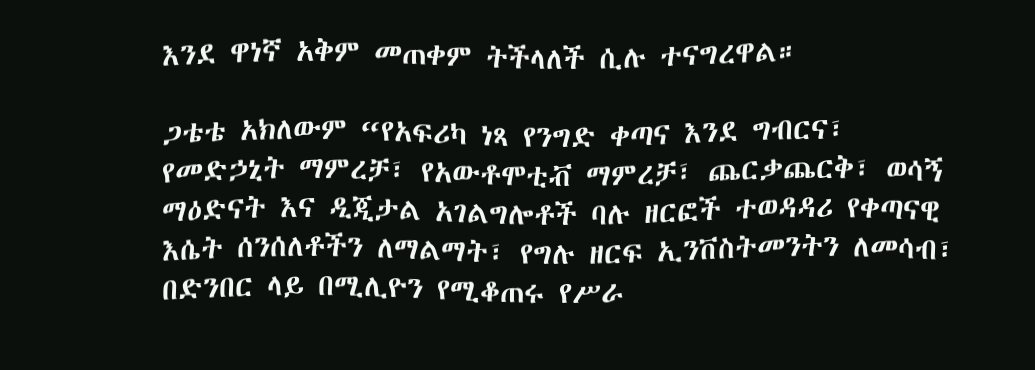እንደ ዋነኛ አቅም መጠቀም ትችላለች ሲሉ ተናግረዋል።

ጋቴቴ አክለውም “የአፍሪካ ነጻ የንግድ ቀጣና እንደ ግብርና፣ የመድኃኒት ማምረቻ፣ የአውቶሞቲቭ ማምረቻ፣ ጨርቃጨርቅ፣ ወሳኝ ማዕድናት እና ዲጂታል አገልግሎቶች ባሉ ዘርፎች ተወዳዳሪ የቀጣናዊ እሴት ሰንሰለቶችን ለማልማት፣ የግሉ ዘርፍ ኢንቨስትመንትን ለመሳብ፣ በድንበር ላይ በሚሊዮን የሚቆጠሩ የሥራ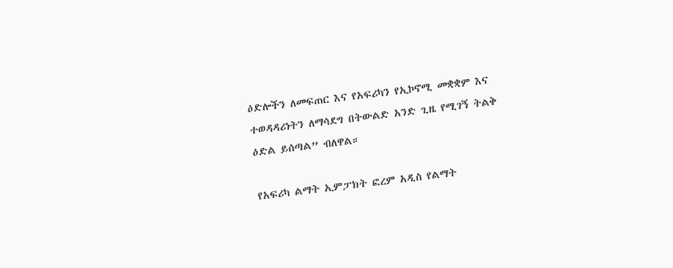ዕድሎችን ለመፍጠር እና የአፍሪካን የኢኮኖሚ መቋቋም እና ተወዳዳሪነትን ለማሳደግ በትውልድ አንድ ጊዜ የሚገኝ ትልቅ ዕድል ይሰጣል” ብለዋል።

የአፍሪካ ልማት ኢምፓክት ፎረም አዲስ የልማት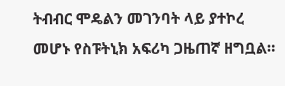ትብብር ሞዴልን መገንባት ላይ ያተኮረ መሆኑ የስፑትኒክ አፍሪካ ጋዜጠኛ ዘግቧል።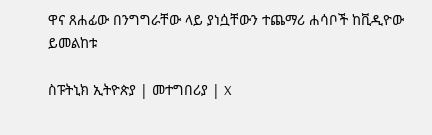ዋና ጸሐፊው በንግግራቸው ላይ ያነሷቸውን ተጨማሪ ሐሳቦች ከቪዲዮው ይመልከቱ

ስፑትኒክ ኢትዮጵያ | መተግበሪያ | X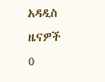አዳዲስ ዜናዎች
0